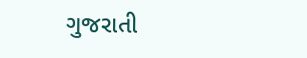ગુજરાતી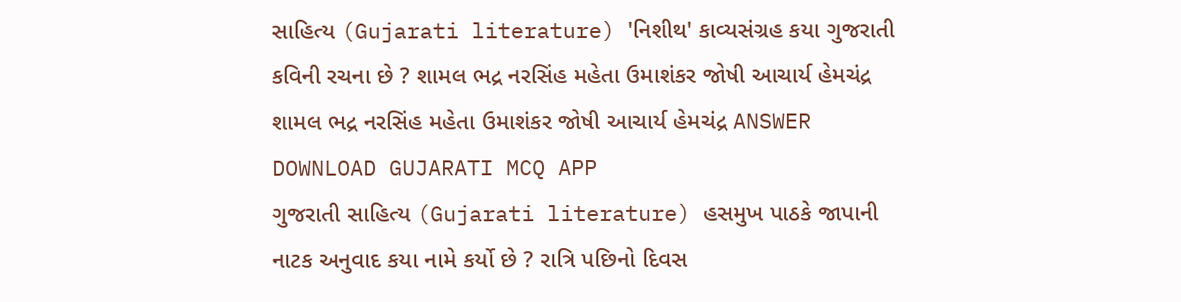સાહિત્ય (Gujarati literature) 'નિશીથ' કાવ્યસંગ્રહ કયા ગુજરાતી કવિની રચના છે ? શામલ ભદ્ર નરસિંહ મહેતા ઉમાશંકર જોષી આચાર્ય હેમચંદ્ર શામલ ભદ્ર નરસિંહ મહેતા ઉમાશંકર જોષી આચાર્ય હેમચંદ્ર ANSWER DOWNLOAD GUJARATI MCQ APP
ગુજરાતી સાહિત્ય (Gujarati literature) હસમુખ પાઠકે જાપાની નાટક અનુવાદ કયા નામે કર્યો છે ? રાત્રિ પછિનો દિવસ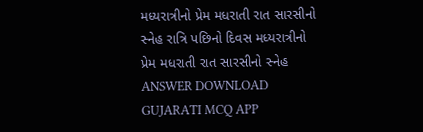મધ્યરાત્રીનો પ્રેમ મધરાતી રાત સારસીનો સ્નેહ રાત્રિ પછિનો દિવસ મધ્યરાત્રીનો પ્રેમ મધરાતી રાત સારસીનો સ્નેહ ANSWER DOWNLOAD GUJARATI MCQ APP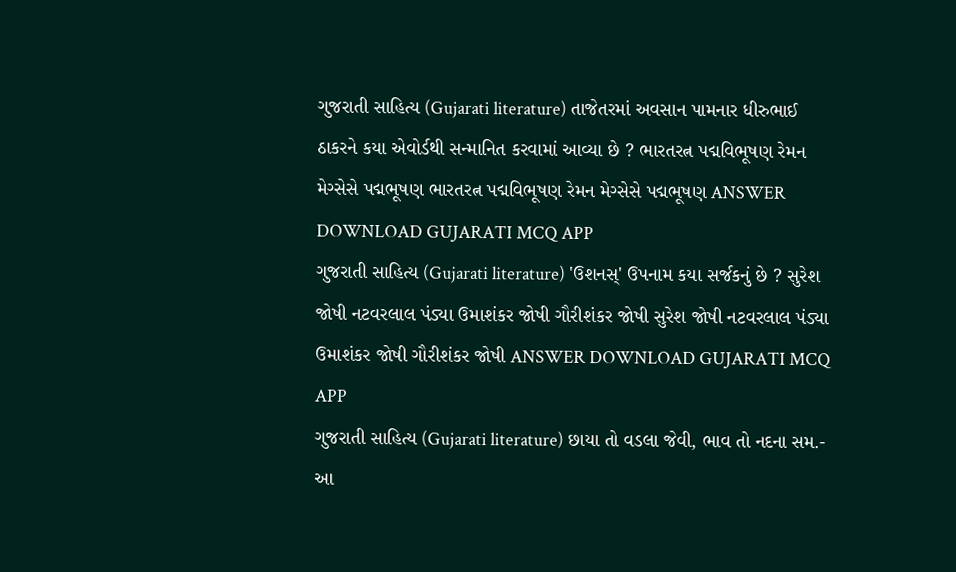ગુજરાતી સાહિત્ય (Gujarati literature) તાજેતરમાં અવસાન પામનાર ધીરુભાઈ ઠાકરને કયા એવોર્ડથી સન્માનિત કરવામાં આવ્યા છે ? ભારતરત્ન પદ્મવિભૂષણ રેમન મેગ્સેસે પદ્મભૂષણ ભારતરત્ન પદ્મવિભૂષણ રેમન મેગ્સેસે પદ્મભૂષણ ANSWER DOWNLOAD GUJARATI MCQ APP
ગુજરાતી સાહિત્ય (Gujarati literature) 'ઉશનસ્' ઉપનામ કયા સર્જકનું છે ? સુરેશ જોષી નટવરલાલ પંડ્યા ઉમાશંકર જોષી ગૌરીશંકર જોષી સુરેશ જોષી નટવરલાલ પંડ્યા ઉમાશંકર જોષી ગૌરીશંકર જોષી ANSWER DOWNLOAD GUJARATI MCQ APP
ગુજરાતી સાહિત્ય (Gujarati literature) છાયા તો વડલા જેવી, ભાવ તો નદના સમ.- આ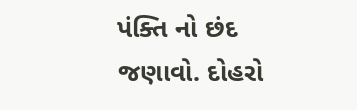પંક્તિ નો છંદ જણાવો. દોહરો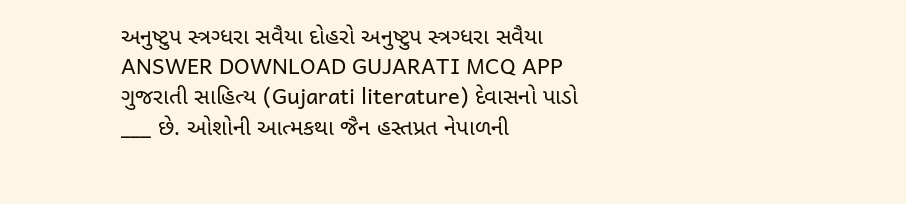અનુષ્ટુપ સ્ત્રગ્ધરા સવૈયા દોહરો અનુષ્ટુપ સ્ત્રગ્ધરા સવૈયા ANSWER DOWNLOAD GUJARATI MCQ APP
ગુજરાતી સાહિત્ય (Gujarati literature) દેવાસનો પાડો ___ છે. ઓશોની આત્મકથા જૈન હસ્તપ્રત નેપાળની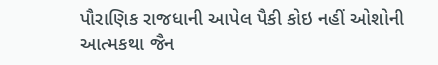પૌરાણિક રાજધાની આપેલ પૈકી કોઇ નહીં ઓશોની આત્મકથા જૈન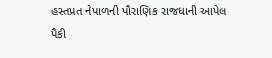હસ્તપ્રત નેપાળની પૌરાણિક રાજધાની આપેલ પૈકી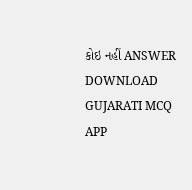કોઇ નહીં ANSWER DOWNLOAD GUJARATI MCQ APP